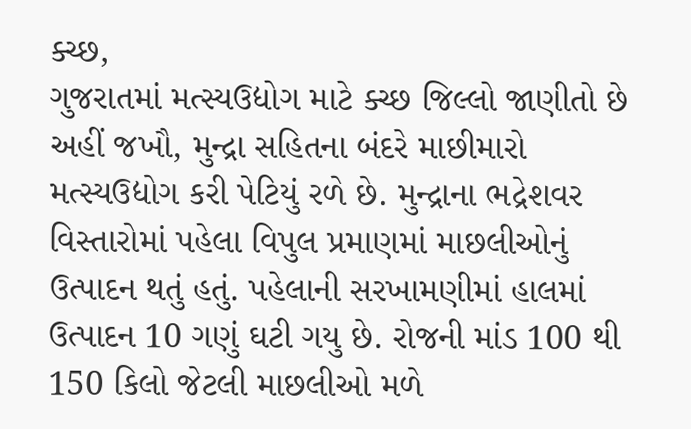ક્ચ્છ,
ગુજરાતમાં મત્સ્યઉદ્યોગ માટે ક્ચ્છ જિલ્લો જાણીતો છે અહીં જખૌ, મુન્દ્રા સહિતના બંદરે માછીમારો મત્સ્યઉદ્યોગ કરી પેટિયું રળે છે. મુન્દ્રાના ભદ્રેશવર વિસ્તારોમાં પહેલા વિપુલ પ્રમાણમાં માછલીઓનું ઉત્પાદન થતું હતું. પહેલાની સરખામણીમાં હાલમાં ઉત્પાદન 10 ગણું ઘટી ગયુ છે. રોજની માંડ 100 થી 150 કિલો જેટલી માછલીઓ મળે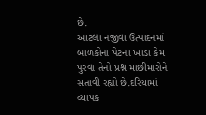છે.
આટલા નજીવા ઉત્પાદનમાં બાળકોના પેટના ખાડા કેમ પુરવા તેનો પ્રશ્ન માછીમારોને સતાવી રહ્યો છે.દરિયામાં વ્યાપક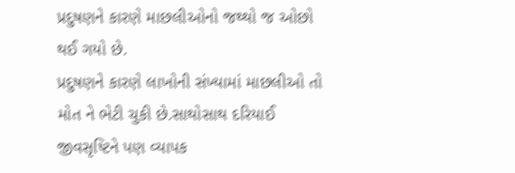પ્રદુષણને કારણે માછલીઓનો જથ્થો જ ઓછો થઈ ગયો છે.
પ્રદુષણને કારણે લાખોની સંખ્યામાં માછલીઓ તો મોત ને ભેટી ચુકી છે.સાથોસાથ દરિયાઈ જીવસૃષ્ટિને પણ વ્યાપક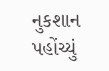નુકશાન પહોંચ્યું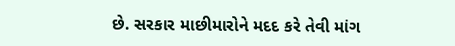છે. સરકાર માછીમારોને મદદ કરે તેવી માંગ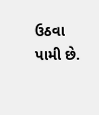ઉઠવા પામી છે.